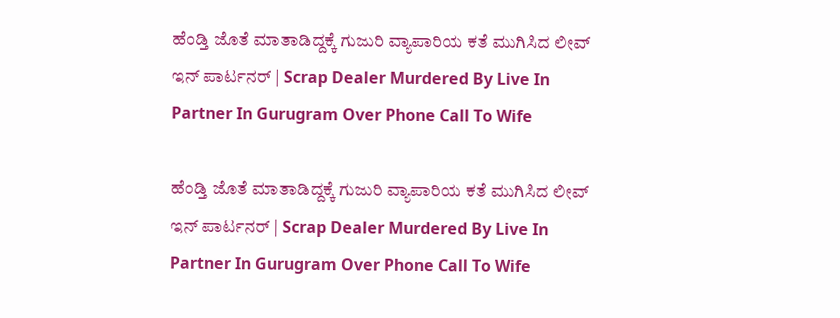ಹೆಂಡ್ತಿ ಜೊತೆ ಮಾತಾಡಿದ್ದಕ್ಕೆ ಗುಜುರಿ ವ್ಯಾಪಾರಿಯ ಕತೆ ಮುಗಿಸಿದ ಲೀವ್ ಇನ್ ಪಾರ್ಟನರ್‌ | Scrap Dealer Murdered By Live In Partner In Gurugram Over Phone Call To Wife

ಹೆಂಡ್ತಿ ಜೊತೆ ಮಾತಾಡಿದ್ದಕ್ಕೆ ಗುಜುರಿ ವ್ಯಾಪಾರಿಯ ಕತೆ ಮುಗಿಸಿದ ಲೀವ್ ಇನ್ ಪಾರ್ಟನರ್‌ | Scrap Dealer Murdered By Live In Partner In Gurugram Over Phone Call To Wife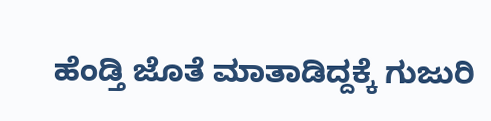ಹೆಂಡ್ತಿ ಜೊತೆ ಮಾತಾಡಿದ್ದಕ್ಕೆ ಗುಜುರಿ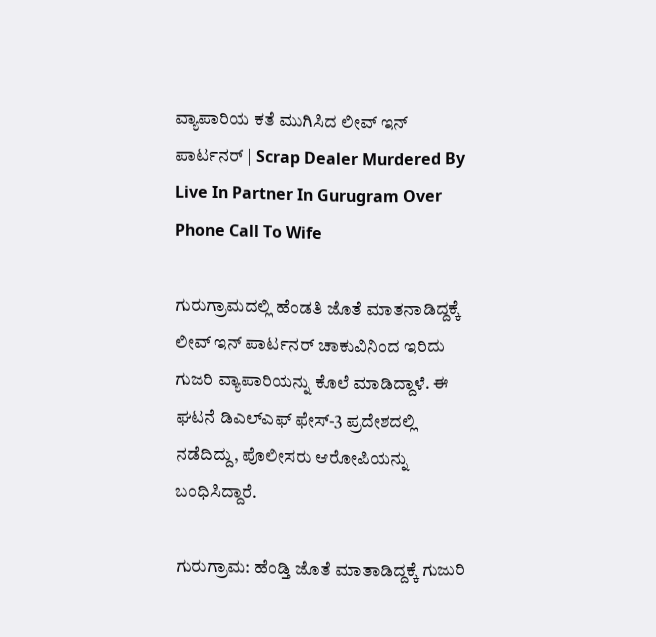ವ್ಯಾಪಾರಿಯ ಕತೆ ಮುಗಿಸಿದ ಲೀವ್ ಇನ್ ಪಾರ್ಟನರ್‌ | Scrap Dealer Murdered By Live In Partner In Gurugram Over Phone Call To Wife

ಗುರುಗ್ರಾಮದಲ್ಲಿ ಹೆಂಡತಿ ಜೊತೆ ಮಾತನಾಡಿದ್ದಕ್ಕೆ ಲೀವ್ ಇನ್ ಪಾರ್ಟನರ್ ಚಾಕುವಿನಿಂದ ಇರಿದು ಗುಜರಿ ವ್ಯಾಪಾರಿಯನ್ನು ಕೊಲೆ ಮಾಡಿದ್ದಾಳೆ. ಈ ಘಟನೆ ಡಿಎಲ್‌ಎಫ್‌ ಫೇಸ್-3 ಪ್ರದೇಶದಲ್ಲಿ ನಡೆದಿದ್ದು, ಪೊಲೀಸರು ಆರೋಪಿಯನ್ನು ಬಂಧಿಸಿದ್ದಾರೆ.

ಗುರುಗ್ರಾಮ: ಹೆಂಡ್ತಿ ಜೊತೆ ಮಾತಾಡಿದ್ದಕ್ಕೆ ಗುಜುರಿ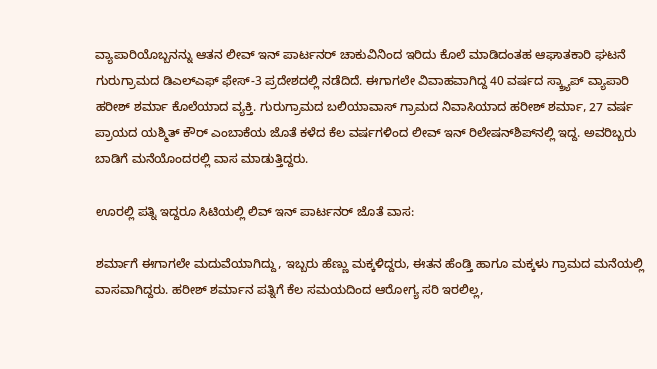ವ್ಯಾಪಾರಿಯೊಬ್ಬನನ್ನು ಆತನ ಲೀವ್ ಇನ್ ಪಾರ್ಟನರ್ ಚಾಕುವಿನಿಂದ ಇರಿದು ಕೊಲೆ ಮಾಡಿದಂತಹ ಆಘಾತಕಾರಿ ಘಟನೆ ಗುರುಗ್ರಾಮದ ಡಿಎಲ್‌ಎಫ್‌ ಫೇಸ್-3 ಪ್ರದೇಶದಲ್ಲಿ ನಡೆದಿದೆ. ಈಗಾಗಲೇ ವಿವಾಹವಾಗಿದ್ದ 40 ವರ್ಷದ ಸ್ಕ್ರ್ಯಾಪ್ ವ್ಯಾಪಾರಿ ಹರೀಶ್ ಶರ್ಮಾ ಕೊಲೆಯಾದ ವ್ಯಕ್ತಿ. ಗುರುಗ್ರಾಮದ ಬಲಿಯಾವಾಸ್ ಗ್ರಾಮದ ನಿವಾಸಿಯಾದ ಹರೀಶ್ ಶರ್ಮಾ, 27 ವರ್ಷ ಪ್ರಾಯದ ಯಶ್ಮಿತ್ ಕೌರ್ ಎಂಬಾಕೆಯ ಜೊತೆ ಕಳೆದ ಕೆಲ ವರ್ಷಗಳಿಂದ ಲೀವ್ ಇನ್ ರಿಲೇಷನ್‌ಶಿಪ್‌ನಲ್ಲಿ ಇದ್ದ. ಅವರಿಬ್ಬರು ಬಾಡಿಗೆ ಮನೆಯೊಂದರಲ್ಲಿ ವಾಸ ಮಾಡುತ್ತಿದ್ದರು.

ಊರಲ್ಲಿ ಪತ್ನಿ ಇದ್ದರೂ ಸಿಟಿಯಲ್ಲಿ ಲಿವ್ ಇನ್ ಪಾರ್ಟನರ್ ಜೊತೆ ವಾಸ:

ಶರ್ಮಾಗೆ ಈಗಾಗಲೇ ಮದುವೆಯಾಗಿದ್ದು, ಇಬ್ಬರು ಹೆಣ್ಣು ಮಕ್ಕಳಿದ್ದರು, ಈತನ ಹೆಂಡ್ತಿ ಹಾಗೂ ಮಕ್ಕಳು ಗ್ರಾಮದ ಮನೆಯಲ್ಲಿ ವಾಸವಾಗಿದ್ದರು. ಹರೀಶ್ ಶರ್ಮಾನ ಪತ್ನಿಗೆ ಕೆಲ ಸಮಯದಿಂದ ಆರೋಗ್ಯ ಸರಿ ಇರಲಿಲ್ಲ,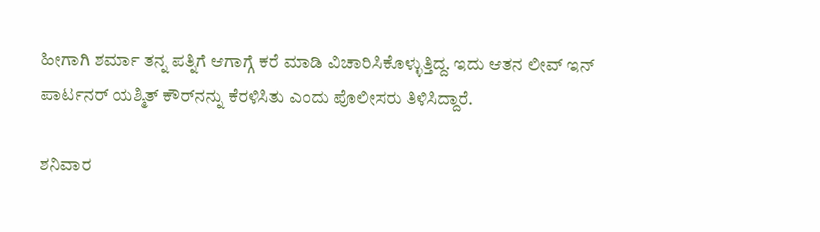ಹೀಗಾಗಿ ಶರ್ಮಾ ತನ್ನ ಪತ್ನಿಗೆ ಆಗಾಗ್ಗೆ ಕರೆ ಮಾಡಿ ವಿಚಾರಿಸಿಕೊಳ್ಳುತ್ತಿದ್ದ. ಇದು ಆತನ ಲೀವ್ ಇನ್ ಪಾರ್ಟನರ್‌ ಯಶ್ಮಿತ್‌ ಕೌರ್‌ನನ್ನು ಕೆರಳಿಸಿತು ಎಂದು ಪೊಲೀಸರು ತಿಳಿಸಿದ್ದಾರೆ.

ಶನಿವಾರ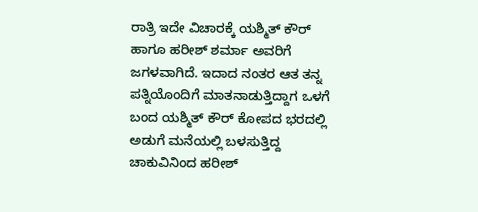ರಾತ್ರಿ ಇದೇ ವಿಚಾರಕ್ಕೆ ಯಶ್ಮಿತ್ ಕೌರ್ ಹಾಗೂ ಹರೀಶ್ ಶರ್ಮಾ ಅವರಿಗೆ ಜಗಳವಾಗಿದೆ. ಇದಾದ ನಂತರ ಆತ ತನ್ನ ಪತ್ನಿಯೊಂದಿಗೆ ಮಾತನಾಡುತ್ತಿದ್ದಾಗ ಒಳಗೆ ಬಂದ ಯಶ್ಮಿತ್ ಕೌರ್ ಕೋಪದ ಭರದಲ್ಲಿ ಅಡುಗೆ ಮನೆಯಲ್ಲಿ ಬಳಸುತ್ತಿದ್ದ ಚಾಕುವಿನಿಂದ ಹರೀಶ್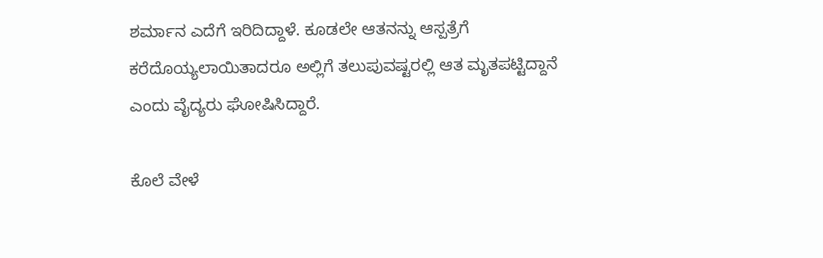ಶರ್ಮಾನ ಎದೆಗೆ ಇರಿದಿದ್ದಾಳೆ. ಕೂಡಲೇ ಆತನನ್ನು ಆಸ್ಪತ್ರೆಗೆ ಕರೆದೊಯ್ಯಲಾಯಿತಾದರೂ ಅಲ್ಲಿಗೆ ತಲುಪುವಷ್ಟರಲ್ಲಿ ಆತ ಮೃತಪಟ್ಟಿದ್ದಾನೆ ಎಂದು ವೈದ್ಯರು ಘೋಷಿಸಿದ್ದಾರೆ.

ಕೊಲೆ ವೇಳೆ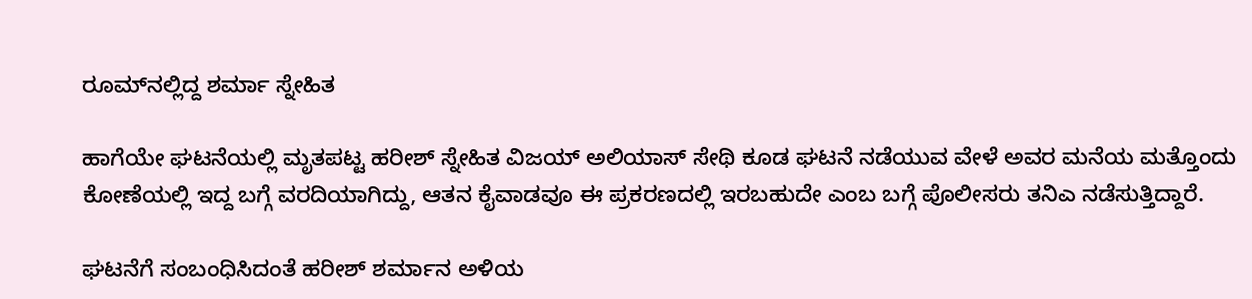ರೂಮ್‌ನಲ್ಲಿದ್ದ ಶರ್ಮಾ ಸ್ನೇಹಿತ

ಹಾಗೆಯೇ ಘಟನೆಯಲ್ಲಿ ಮೃತಪಟ್ಟ ಹರೀಶ್ ಸ್ನೇಹಿತ ವಿಜಯ್ ಅಲಿಯಾಸ್ ಸೇಥಿ ಕೂಡ ಘಟನೆ ನಡೆಯುವ ವೇಳೆ ಅವರ ಮನೆಯ ಮತ್ತೊಂದು ಕೋಣೆಯಲ್ಲಿ ಇದ್ದ ಬಗ್ಗೆ ವರದಿಯಾಗಿದ್ದು, ಆತನ ಕೈವಾಡವೂ ಈ ಪ್ರಕರಣದಲ್ಲಿ ಇರಬಹುದೇ ಎಂಬ ಬಗ್ಗೆ ಪೊಲೀಸರು ತನಿಎ ನಡೆಸುತ್ತಿದ್ದಾರೆ.

ಘಟನೆಗೆ ಸಂಬಂಧಿಸಿದಂತೆ ಹರೀಶ್‌ ಶರ್ಮಾನ ಅಳಿಯ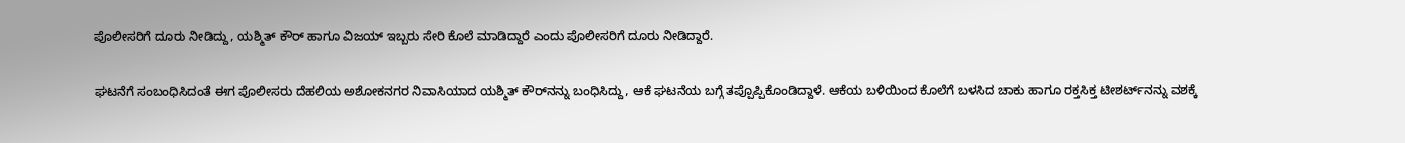ಪೊಲೀಸರಿಗೆ ದೂರು ನೀಡಿದ್ದು, ಯಶ್ಮಿತ್ ಕೌರ್ ಹಾಗೂ ವಿಜಯ್‌ ಇಬ್ಬರು ಸೇರಿ ಕೊಲೆ ಮಾಡಿದ್ದಾರೆ ಎಂದು ಪೊಲೀಸರಿಗೆ ದೂರು ನೀಡಿದ್ದಾರೆ.

ಘಟನೆಗೆ ಸಂಬಂಧಿಸಿದಂತೆ ಈಗ ಪೊಲೀಸರು ದೆಹಲಿಯ ಅಶೋಕನಗರ ನಿವಾಸಿಯಾದ ಯಶ್ಮಿತ್ ಕೌರ್‌ನನ್ನು ಬಂಧಿಸಿದ್ದು, ಆಕೆ ಘಟನೆಯ ಬಗ್ಗೆ ತಪ್ಪೊಪ್ಪಿಕೊಂಡಿದ್ದಾಳೆ. ಆಕೆಯ ಬಳಿಯಿಂದ ಕೊಲೆಗೆ ಬಳಸಿದ ಚಾಕು ಹಾಗೂ ರಕ್ತಸಿಕ್ತ ಟೀಶರ್ಟ್‌ನನ್ನು ವಶಕ್ಕೆ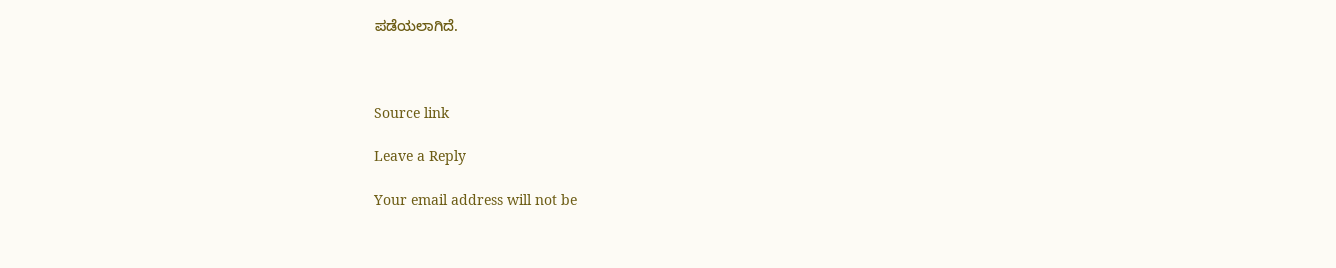ಪಡೆಯಲಾಗಿದೆ.



Source link

Leave a Reply

Your email address will not be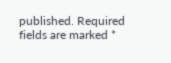published. Required fields are marked *